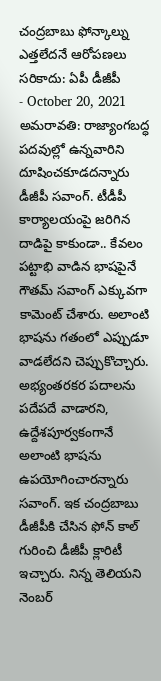చంద్రబాబు ఫోన్కాల్ను ఎత్తలేదనే ఆరోపణలు సరికాదు: ఏపీ డీజీపీ
- October 20, 2021
అమరావతి: రాజ్యాంగబద్ధ పదవుల్లో ఉన్నవారిని దూషించకూడదన్నారు డీజీపీ సవాంగ్. టీడీపీ కార్యాలయంపై జరిగిన దాడిపై కాకుండా.. కేవలం పట్టాభి వాడిన భాషపైనే గౌతమ్ సవాంగ్ ఎక్కువగా కామెంట్ చేశారు. అలాంటి భాషను గతంలో ఎప్పుడూ వాడలేదని చెప్పుకొచ్చారు. అభ్యంతరకర పదాలను పదేపదే వాడారని, ఉద్దేశపూర్వకంగానే అలాంటి భాషను ఉపయోగించారన్నారు సవాంగ్. ఇక చంద్రబాబు డీజీపీకి చేసిన ఫోన్ కాల్ గురించి డీజీపీ క్లారిటీ ఇచ్చారు. నిన్న తెలియని నెంబర్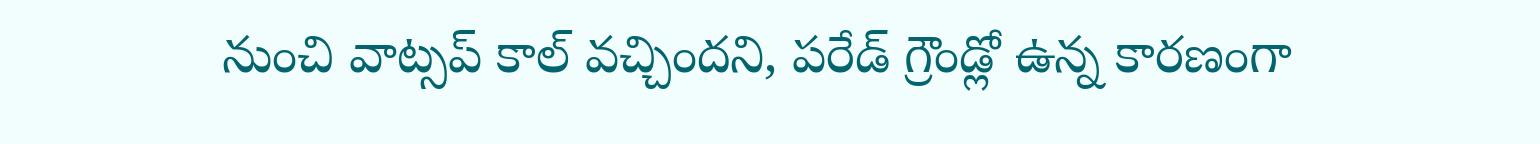నుంచి వాట్సప్ కాల్ వచ్చిందని, పరేడ్ గ్రౌండ్లో ఉన్న కారణంగా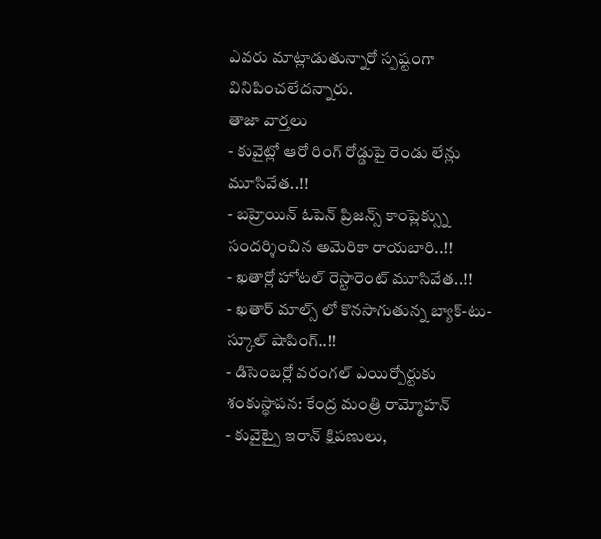ఎవరు మాట్లాడుతున్నారో స్పష్టంగా వినిపించలేదన్నారు.
తాజా వార్తలు
- కువైట్లో ఆరో రింగ్ రోడ్డుపై రెండు లేన్లు మూసివేత..!!
- బహ్రెయిన్ ఓపెన్ ప్రిజన్స్ కాంప్లెక్స్ను సందర్శించిన అమెరికా రాయబారి..!!
- ఖతార్లో హోటల్ రెస్టారెంట్ మూసివేత..!!
- ఖతార్ మాల్స్ లో కొనసాగుతున్న బ్యాక్-టు-స్కూల్ షాపింగ్..!!
- డిసెంబర్లో వరంగల్ ఎయిర్పోర్టుకు శంకుస్థాపన: కేంద్ర మంత్రి రామ్మోహన్
- కువైట్పై ఇరాన్ క్షిపణులు,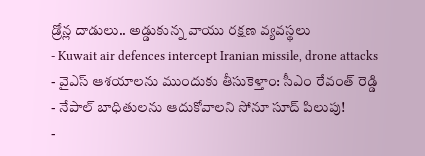డ్రోన్ల దాడులు.. అడ్డుకున్న వాయు రక్షణ వ్యవస్థలు
- Kuwait air defences intercept Iranian missile, drone attacks
- వైఎస్ ఆశయాలను ముందుకు తీసుకెళ్తాం: సీఎం రేవంత్ రెడ్డి
- నేపాల్ బాధితులను ఆదుకోవాలని సోనూ సూద్ పిలుపు!
-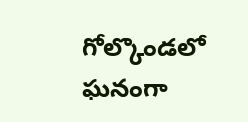గోల్కొండలో ఘనంగా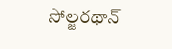సోల్జరథాన్